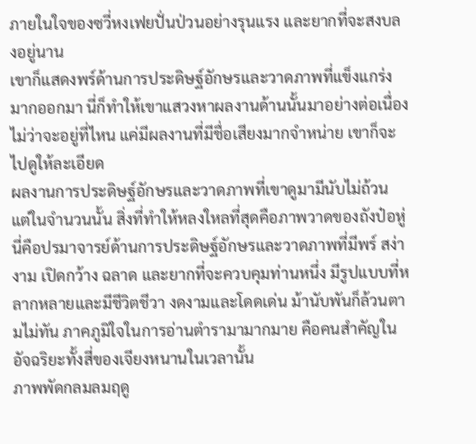ภายในใจของซวี่หงเฟยปั่นป่วนอย่างรุนแรง และยากที่จะสงบลงอยู่นาน
เขาก็แสดงพร์ด้านการประดิษฐ์อักษรและวาดภาพที่แข็งแกร่งมากออกมา นี่ก็ทำให้เขาแสวงหาผลงานด้านนั้นมาอย่างต่อเนื่อง ไม่ว่าจะอยู่ที่ไหน แค่มีผลงานที่มีชื่อเสียงมากจำหน่าย เขาก็จะไปดูให้ละเอียด
ผลงานการประดิษฐ์อักษรและวาดภาพที่เขาดูมามีนับไม่ถ้วน แต่ในจำนวนนั้น สิ่งที่ทำให้หลงใหลที่สุดคือภาพวาดของถังป๋อหู่
นี่คือปรมาจารย์ด้านการประดิษฐ์อักษรและวาดภาพที่มีพร์ สง่างาม เปิดกว้าง ฉลาด และยากที่จะควบคุมท่านหนึ่ง มีรูปแบบที่หลากหลายและมีชีวิตชีวา งดงามและโดดเด่น ม้านับพันก็ล้วนตามไม่ทัน ภาคภูมิใจในการอ่านตำรามามากมาย คือคนสำคัญในอัจฉริยะทั้งสี่ของเจียงหนานในเวลานั้น
ภาพพัดกลมลมฤดู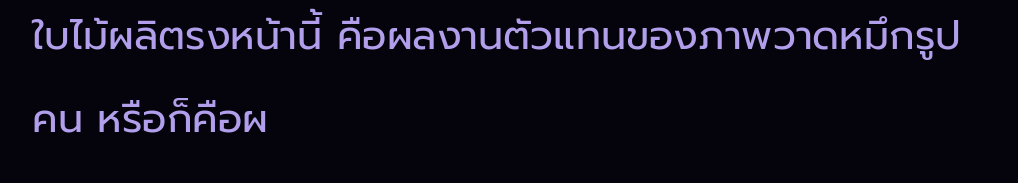ใบไม้ผลิตรงหน้านี้ คือผลงานตัวแทนของภาพวาดหมึกรูปคน หรือก็คือผ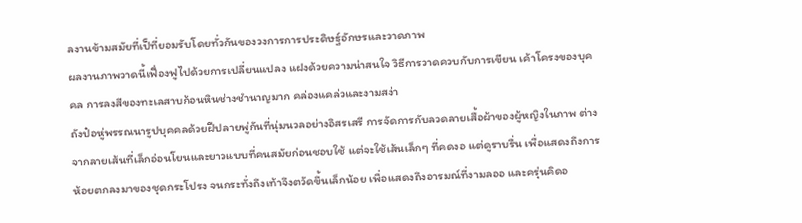ลงานข้ามสมัยที่เป็ที่ยอมรับโดยทั่วกันของวงการการประดิษฐ์อักษรและวาดภาพ
ผลงานภาพวาดนี้เฟื่องฟูไปด้วยการเปลี่ยนแปลง แฝงด้วยความน่าสนใจ วิธีการวาดควบกับการเขียน เค้าโครงของบุคคล การลงสีของทะเลสาบก้อนหินช่างชำนาญมาก คล่องแคล่วและงามสง่า
ถังป๋อหู่พรรณนารูปบุคคลด้วยฝีปลายพู่กันที่นุ่มนวลอย่างอิสรเสรี การจัดการกับลวดลายเสื้อผ้าของผู้หญิงในภาพ ต่างจากลายเส้นที่เล็กอ่อนโยนและยาวแบบที่คนสมัยก่อนชอบใช้ แต่จะใช้เส้นเล็กๆ ที่คดงอ แต่ดูราบรื่น เพื่อแสดงถึงการห้อยตกลงมาของชุดกระโปรง จนกระทั่งถึงเท้าจึงตวัดขึ้นเล็กน้อย เพื่อแสดงถึงอารมณ์ที่งามลออ และครุ่นคิดอ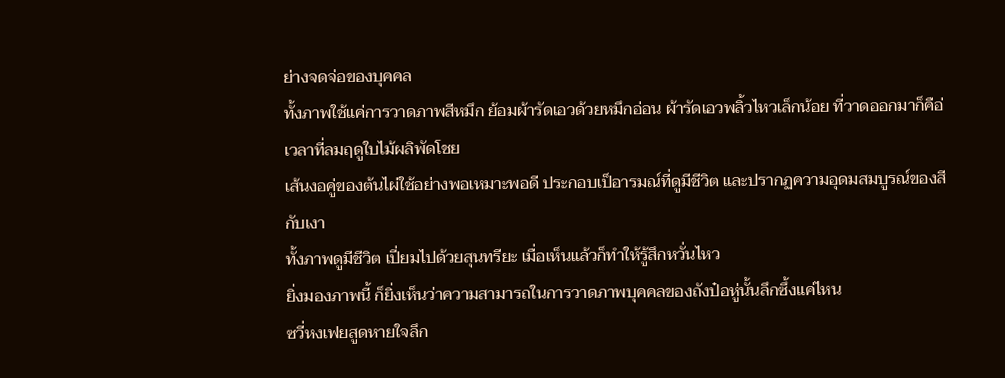ย่างจดจ่อของบุคคล
ทั้งภาพใช้แค่การวาดภาพสีหมึก ย้อมผ้ารัดเอวด้วยหมึกอ่อน ผ้ารัดเอวพลิ้วไหวเล็กน้อย ที่วาดออกมาก็คือ่เวลาที่ลมฤดูใบไม้ผลิพัดโชย
เส้นงอคู่ของต้นไผ่ใช้อย่างพอเหมาะพอดี ประกอบเป็อารมณ์ที่ดูมีชีวิต และปรากฏความอุดมสมบูรณ์ของสีกับเงา
ทั้งภาพดูมีชีวิต เปี่ยมไปด้วยสุนทรียะ เมื่อเห็นแล้วก็ทำให้รู้สึกหวั่นไหว
ยิ่งมองภาพนี้ ก็ยิ่งเห็นว่าความสามารถในการวาดภาพบุคคลของถังป๋อหู่นั้นลึกซึ้งแค่ไหน
ซวี่หงเฟยสูดหายใจลึก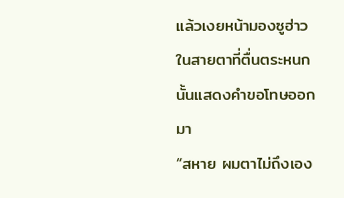แล้วเงยหน้ามองซูฮ่าว ในสายตาที่ตื่นตระหนกนั้นแสดงคำขอโทษออกมา
“สหาย ผมตาไม่ถึงเอง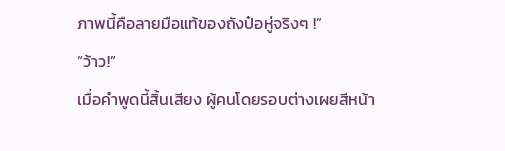ภาพนี้คือลายมือแท้ของถังป๋อหู่จริงๆ !”
“ว้าว!”
เมื่อคำพูดนี้สิ้นเสียง ผู้คนโดยรอบต่างเผยสีหน้า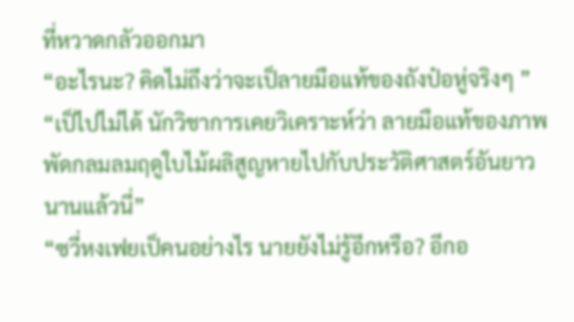ที่หวาดกลัวออกมา
“อะไรนะ? คิดไม่ถึงว่าจะเป็ลายมือแท้ของถังป๋อหู่จริงๆ ”
“เป็ไปไม่ได้ นักวิชาการเคยวิเคราะห์ว่า ลายมือแท้ของภาพพัดกลมลมฤดูใบไม้ผลิสูญหายไปกับประวัติศาสตร์อันยาวนานแล้วนี่”
“ซวี่หงเฟยเป็คนอย่างไร นายยังไม่รู้อีกหรือ? อีกอ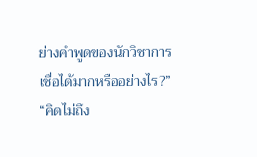ย่างคำพูดของนักวิชาการเชื่อได้มากหรืออย่างไร?”
“คิดไม่ถึง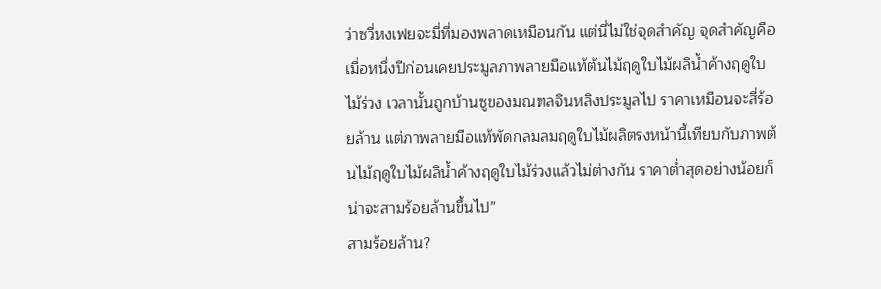ว่าซวี่หงเฟยจะมี่ที่มองพลาดเหมือนกัน แต่นี่ไม่ใช่จุดสำคัญ จุดสำคัญคือเมื่อหนึ่งปีก่อนเคยประมูลภาพลายมือแท้ต้นไม้ฤดูใบไม้ผลิน้ำค้างฤดูใบไม้ร่วง เวลานั้นถูกบ้านซูของมณฑลจินหลิงประมูลไป ราคาเหมือนจะสี่ร้อยล้าน แต่ภาพลายมือแท้พัดกลมลมฤดูใบไม้ผลิตรงหน้านี้เทียบกับภาพต้นไม้ฤดูใบไม้ผลิน้ำค้างฤดูใบไม้ร่วงแล้วไม่ต่างกัน ราคาต่ำสุดอย่างน้อยก็น่าจะสามร้อยล้านขึ้นไป”
สามร้อยล้าน?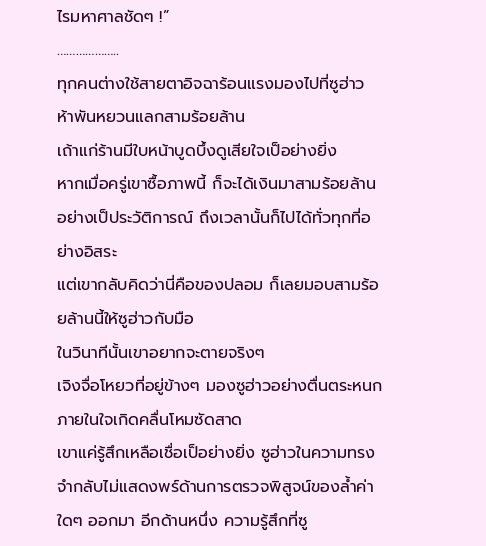ไรมหาศาลชัดๆ !”
………………..
ทุกคนต่างใช้สายตาอิจฉาร้อนแรงมองไปที่ซูฮ่าว
ห้าพันหยวนแลกสามร้อยล้าน
เถ้าแก่ร้านมีใบหน้าบูดบึ้งดูเสียใจเป็อย่างยิ่ง
หากเมื่อครู่เขาซื้อภาพนี้ ก็จะได้เงินมาสามร้อยล้านอย่างเป็ประวัติการณ์ ถึงเวลานั้นก็ไปได้ทั่วทุกที่อย่างอิสระ
แต่เขากลับคิดว่านี่คือของปลอม ก็เลยมอบสามร้อยล้านนี้ให้ซูฮ่าวกับมือ
ในวินาทีนั้นเขาอยากจะตายจริงๆ
เจิงจื่อโหยวที่อยู่ข้างๆ มองซูฮ่าวอย่างตื่นตระหนก ภายในใจเกิดคลื่นโหมซัดสาด
เขาแค่รู้สึกเหลือเชื่อเป็อย่างยิ่ง ซูฮ่าวในความทรงจำกลับไม่แสดงพร์ด้านการตรวจพิสูจน์ของล้ำค่าใดๆ ออกมา อีกด้านหนึ่ง ความรู้สึกที่ซู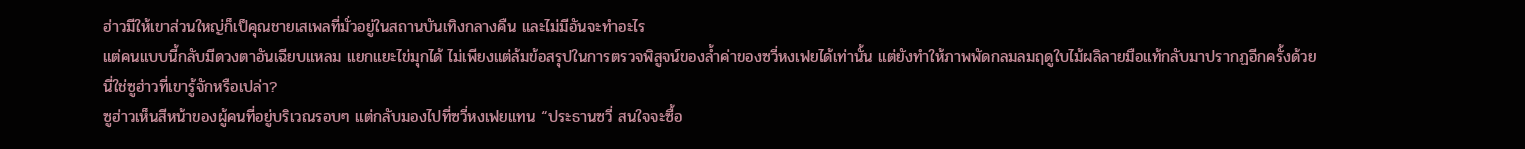ฮ่าวมีให้เขาส่วนใหญ่ก็เป็คุณชายเสเพลที่มั่วอยู่ในสถานบันเทิงกลางคืน และไม่มีอันจะทำอะไร
แต่คนแบบนี้กลับมีดวงตาอันเฉียบแหลม แยกแยะไข่มุกได้ ไม่เพียงแต่ล้มข้อสรุปในการตรวจพิสูจน์ของล้ำค่าของซวี่หงเฟยได้เท่านั้น แต่ยังทำให้ภาพพัดกลมลมฤดูใบไม้ผลิลายมือแท้กลับมาปรากฏอีกครั้งด้วย
นี่ใช่ซูฮ่าวที่เขารู้จักหรือเปล่า?
ซูฮ่าวเห็นสีหน้าของผู้คนที่อยู่บริเวณรอบๆ แต่กลับมองไปที่ซวี่หงเฟยแทน “ประธานซวี่ สนใจจะซื้อ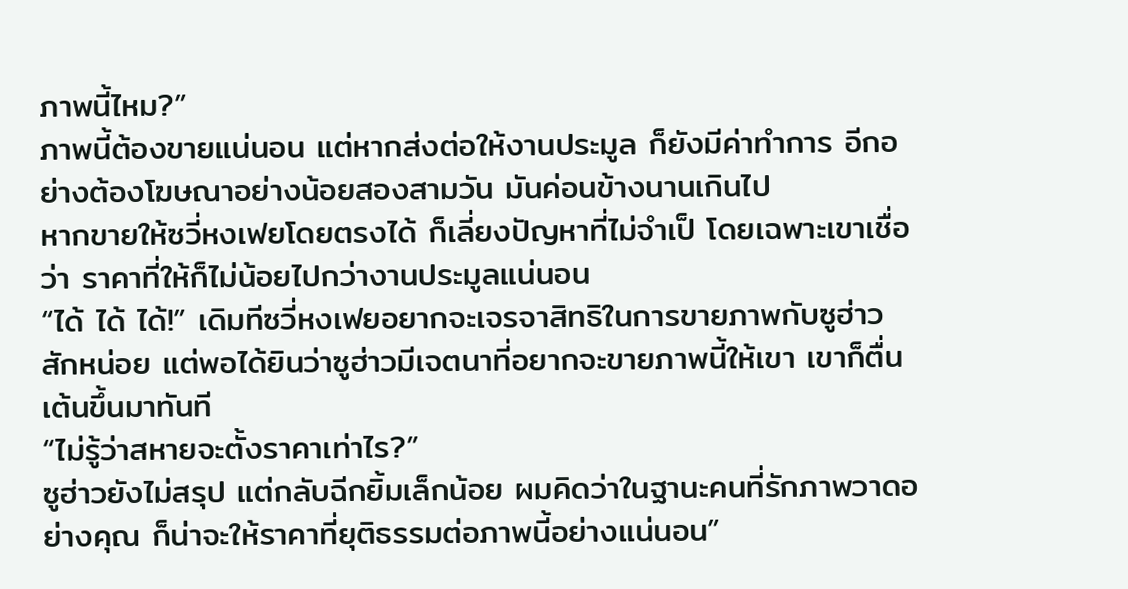ภาพนี้ไหม?”
ภาพนี้ต้องขายแน่นอน แต่หากส่งต่อให้งานประมูล ก็ยังมีค่าทำการ อีกอย่างต้องโฆษณาอย่างน้อยสองสามวัน มันค่อนข้างนานเกินไป
หากขายให้ซวี่หงเฟยโดยตรงได้ ก็เลี่ยงปัญหาที่ไม่จำเป็ โดยเฉพาะเขาเชื่อว่า ราคาที่ให้ก็ไม่น้อยไปกว่างานประมูลแน่นอน
“ได้ ได้ ได้!” เดิมทีซวี่หงเฟยอยากจะเจรจาสิทธิในการขายภาพกับซูฮ่าวสักหน่อย แต่พอได้ยินว่าซูฮ่าวมีเจตนาที่อยากจะขายภาพนี้ให้เขา เขาก็ตื่นเต้นขึ้นมาทันที
“ไม่รู้ว่าสหายจะตั้งราคาเท่าไร?”
ซูฮ่าวยังไม่สรุป แต่กลับฉีกยิ้มเล็กน้อย ผมคิดว่าในฐานะคนที่รักภาพวาดอย่างคุณ ก็น่าจะให้ราคาที่ยุติธรรมต่อภาพนี้อย่างแน่นอน”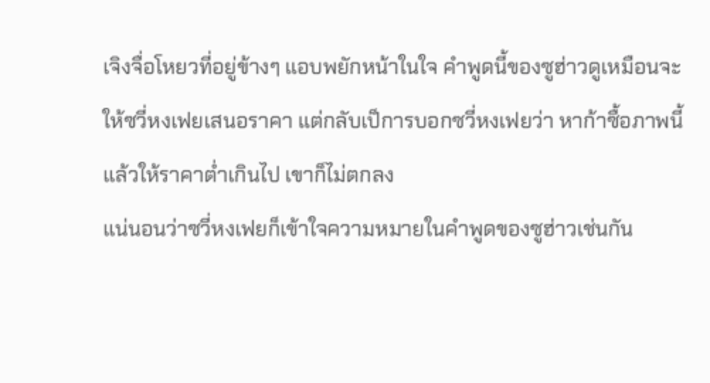เจิงจื่อโหยวที่อยู่ข้างๆ แอบพยักหน้าในใจ คำพูดนี้ของซูฮ่าวดูเหมือนจะให้ซวี่หงเฟยเสนอราคา แต่กลับเป็การบอกซวี่หงเฟยว่า หาก้าซื้อภาพนี้ แล้วให้ราคาต่ำเกินไป เขาก็ไม่ตกลง
แน่นอนว่าซวี่หงเฟยก็เข้าใจความหมายในคำพูดของซูฮ่าวเช่นกัน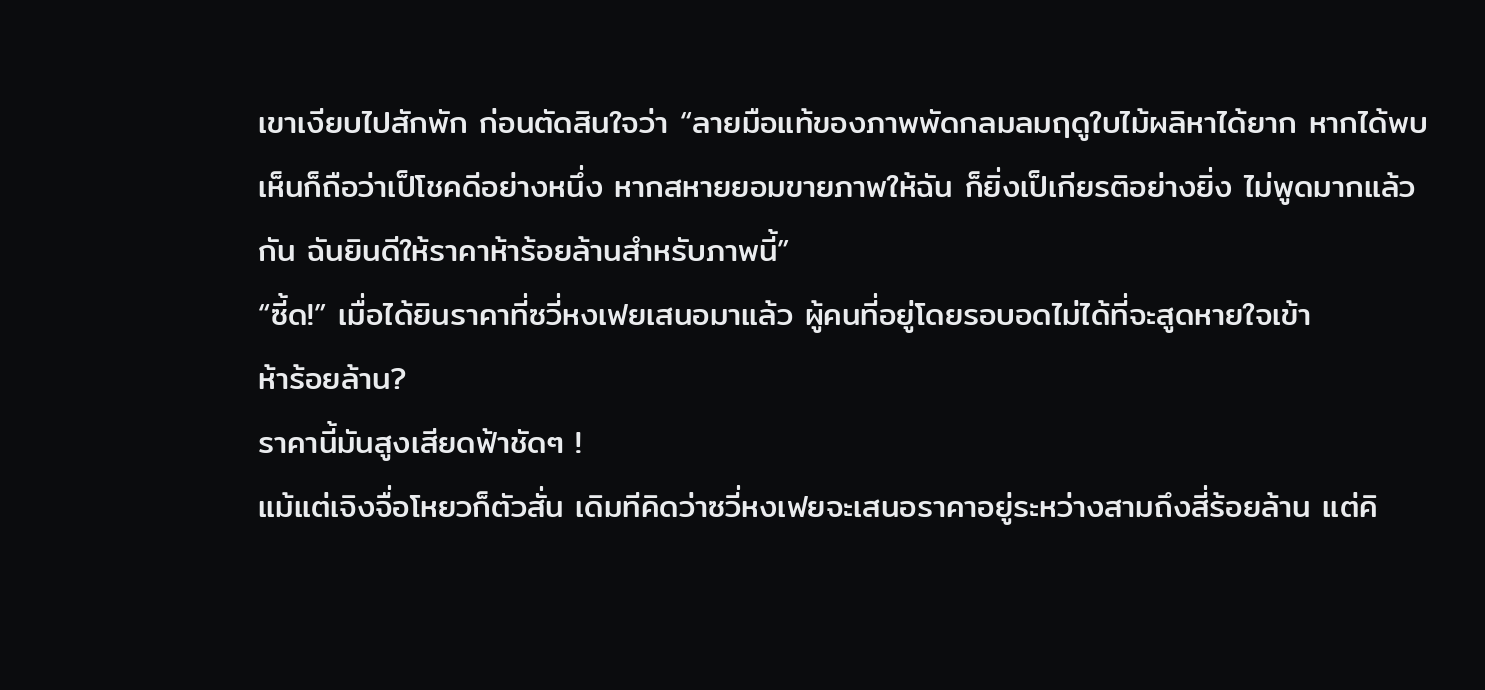เขาเงียบไปสักพัก ก่อนตัดสินใจว่า “ลายมือแท้ของภาพพัดกลมลมฤดูใบไม้ผลิหาได้ยาก หากได้พบเห็นก็ถือว่าเป็โชคดีอย่างหนึ่ง หากสหายยอมขายภาพให้ฉัน ก็ยิ่งเป็เกียรติอย่างยิ่ง ไม่พูดมากแล้วกัน ฉันยินดีให้ราคาห้าร้อยล้านสำหรับภาพนี้”
“ซี้ด!” เมื่อได้ยินราคาที่ซวี่หงเฟยเสนอมาแล้ว ผู้คนที่อยู่โดยรอบอดไม่ได้ที่จะสูดหายใจเข้า
ห้าร้อยล้าน?
ราคานี้มันสูงเสียดฟ้าชัดๆ !
แม้แต่เจิงจื่อโหยวก็ตัวสั่น เดิมทีคิดว่าซวี่หงเฟยจะเสนอราคาอยู่ระหว่างสามถึงสี่ร้อยล้าน แต่คิ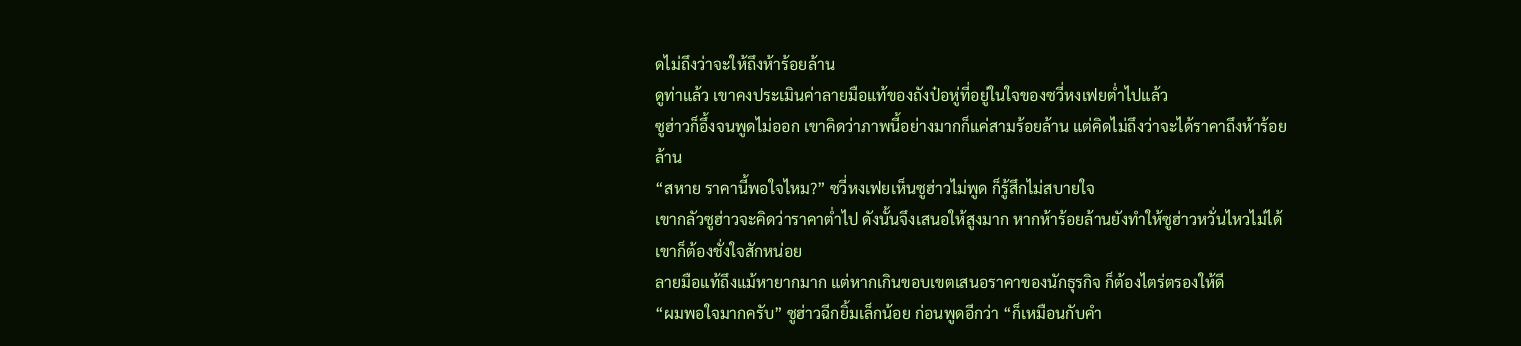ดไม่ถึงว่าจะให้ถึงห้าร้อยล้าน
ดูท่าแล้ว เขาคงประเมินค่าลายมือแท้ของถังป๋อหู่ที่อยู่ในใจของซวี่หงเฟยต่ำไปแล้ว
ซูฮ่าวก็อึ้งจนพูดไม่ออก เขาคิดว่าภาพนี้อย่างมากก็แค่สามร้อยล้าน แต่คิดไม่ถึงว่าจะได้ราคาถึงห้าร้อยล้าน
“สหาย ราคานี้พอใจไหม?” ซวี่หงเฟยเห็นซูฮ่าวไม่พูด ก็รู้สึกไม่สบายใจ
เขากลัวซูฮ่าวจะคิดว่าราคาต่ำไป ดังนั้นจึงเสนอให้สูงมาก หากห้าร้อยล้านยังทำให้ซูฮ่าวหวั่นไหวไม่ได้ เขาก็ต้องชั่งใจสักหน่อย
ลายมือแท้ถึงแม้หายากมาก แต่หากเกินขอบเขตเสนอราคาของนักธุรกิจ ก็ต้องไตร่ตรองให้ดี
“ผมพอใจมากครับ” ซูฮ่าวฉีกยิ้มเล็กน้อย ก่อนพูดอีกว่า “ก็เหมือนกับคำ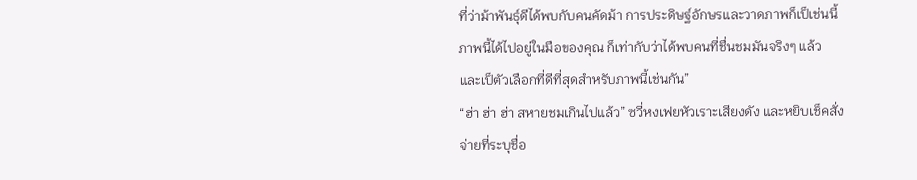ที่ว่าม้าพันธุ์ดีได้พบกับคนคัดม้า การประดิษฐ์อักษรและวาดภาพก็เป็เช่นนี้ ภาพนี้ได้ไปอยู่ในมือของคุณ ก็เท่ากับว่าได้พบคนที่ชื่นชมมันจริงๆ แล้ว และเป็ตัวเลือกที่ดีที่สุดสำหรับภาพนี้เช่นกัน”
“ฮ่า ฮ่า ฮ่า สหายชมเกินไปแล้ว” ซวี่หงเฟยหัวเราะเสียงดัง และหยิบเช็คสั่งจ่ายที่ระบุชื่อ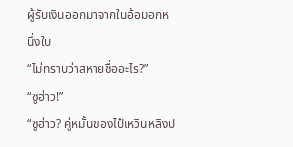ผู้รับเงินออกมาจากในอ้อมอกหนึ่งใบ
“ไม่ทราบว่าสหายชื่ออะไร?”
“ซูฮ่าว!”
“ซูฮ่าว? คู่หมั้นของไป๋เหวินหลิงป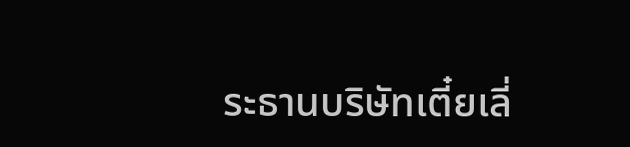ระธานบริษัทเตี๋ยเลี่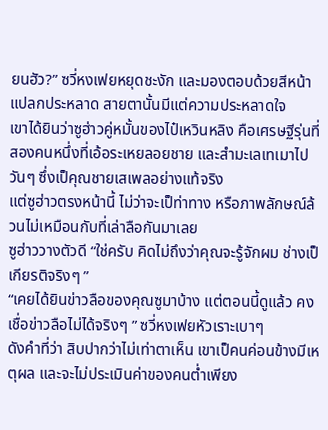ยนฮัว?” ซวี่หงเฟยหยุดชะงัก และมองตอบด้วยสีหน้าแปลกประหลาด สายตานั้นมีแต่ความประหลาดใจ
เขาได้ยินว่าซูฮ่าวคู่หมั้นของไป๋เหวินหลิง คือเศรษฐีรุ่นที่สองคนหนึ่งที่เอ้อระเหยลอยชาย และสำมะเลเทเมาไปวันๆ ซึ่งเป็คุณชายเสเพลอย่างแท้จริง
แต่ซูฮ่าวตรงหน้านี้ ไม่ว่าจะเป็ท่าทาง หรือภาพลักษณ์ล้วนไม่เหมือนกับที่เล่าลือกันมาเลย
ซูฮ่าววางตัวดี “ใช่ครับ คิดไม่ถึงว่าคุณจะรู้จักผม ช่างเป็เกียรติจริงๆ ”
“เคยได้ยินข่าวลือของคุณซูมาบ้าง แต่ตอนนี้ดูแล้ว คงเชื่อข่าวลือไม่ได้จริงๆ ” ซวี่หงเฟยหัวเราะเบาๆ
ดังคำที่ว่า สิบปากว่าไม่เท่าตาเห็น เขาเป็คนค่อนข้างมีเหตุผล และจะไม่ประเมินค่าของคนต่ำเพียง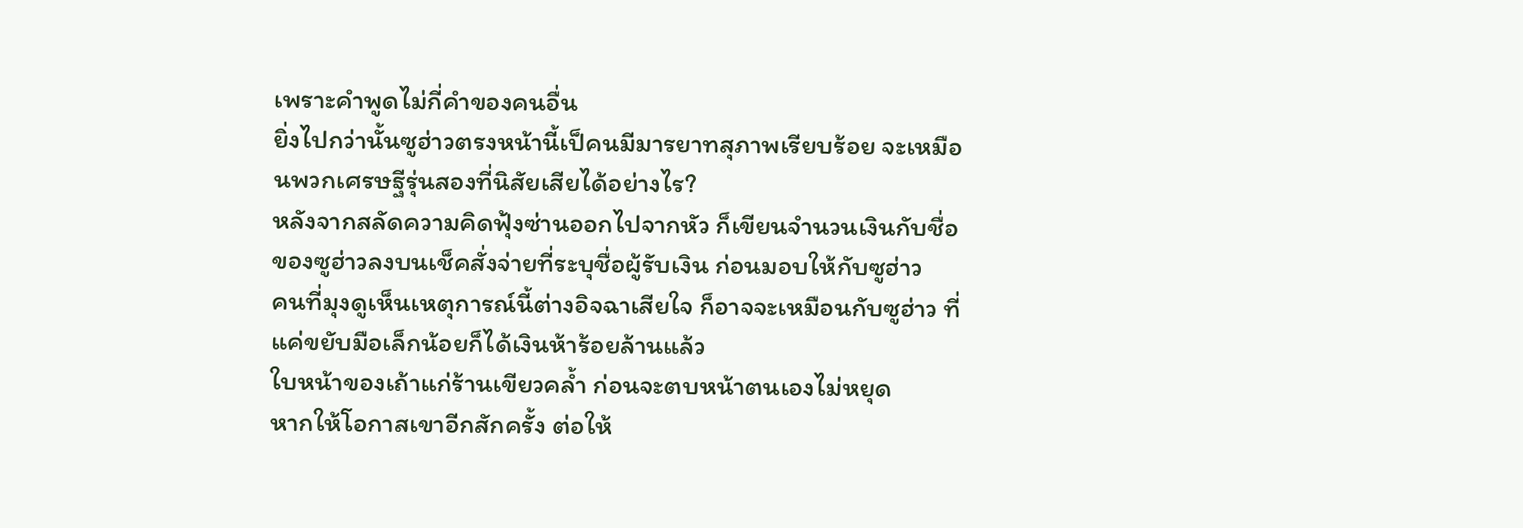เพราะคำพูดไม่กี่คำของคนอื่น
ยิ่งไปกว่านั้นซูฮ่าวตรงหน้านี้เป็คนมีมารยาทสุภาพเรียบร้อย จะเหมือนพวกเศรษฐีรุ่นสองที่นิสัยเสียได้อย่างไร?
หลังจากสลัดความคิดฟุ้งซ่านออกไปจากหัว ก็เขียนจำนวนเงินกับชื่อของซูฮ่าวลงบนเช็คสั่งจ่ายที่ระบุชื่อผู้รับเงิน ก่อนมอบให้กับซูฮ่าว
คนที่มุงดูเห็นเหตุการณ์นี้ต่างอิจฉาเสียใจ ก็อาจจะเหมือนกับซูฮ่าว ที่แค่ขยับมือเล็กน้อยก็ได้เงินห้าร้อยล้านแล้ว
ใบหน้าของเถ้าแก่ร้านเขียวคล้ำ ก่อนจะตบหน้าตนเองไม่หยุด
หากให้โอกาสเขาอีกสักครั้ง ต่อให้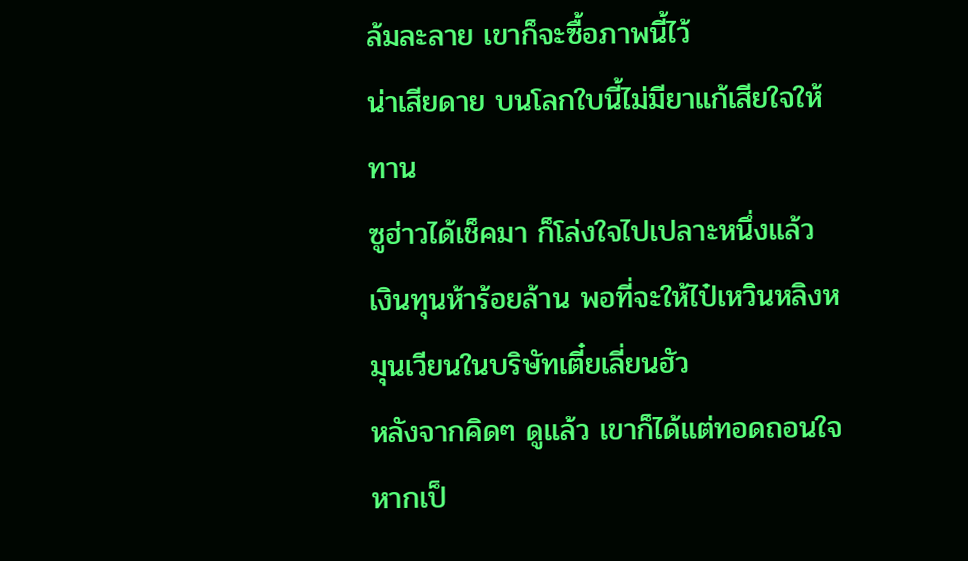ล้มละลาย เขาก็จะซื้อภาพนี้ไว้
น่าเสียดาย บนโลกใบนี้ไม่มียาแก้เสียใจให้ทาน
ซูฮ่าวได้เช็คมา ก็โล่งใจไปเปลาะหนึ่งแล้ว
เงินทุนห้าร้อยล้าน พอที่จะให้ไป๋เหวินหลิงหมุนเวียนในบริษัทเตี๋ยเลี่ยนฮัว
หลังจากคิดๆ ดูแล้ว เขาก็ได้แต่ทอดถอนใจ หากเป็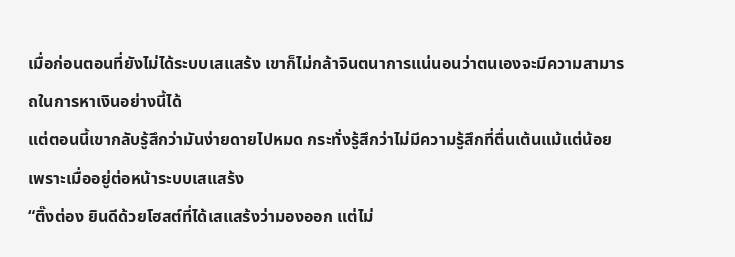เมื่อก่อนตอนที่ยังไม่ได้ระบบเสแสร้ง เขาก็ไม่กล้าจินตนาการแน่นอนว่าตนเองจะมีความสามารถในการหาเงินอย่างนี้ได้
แต่ตอนนี้เขากลับรู้สึกว่ามันง่ายดายไปหมด กระทั่งรู้สึกว่าไม่มีความรู้สึกที่ตื่นเต้นแม้แต่น้อย
เพราะเมื่ออยู่ต่อหน้าระบบเสแสร้ง
“ติ๊งต่อง ยินดีด้วยโฮสต์ที่ได้เสแสร้งว่ามองออก แต่ไม่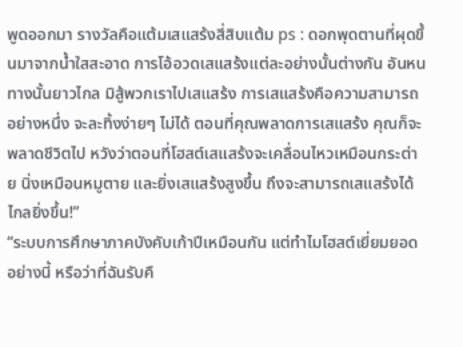พูดออกมา รางวัลคือแต้มเสแสร้งสี่สิบแต้ม ps : ดอกพุดตานที่ผุดขึ้นมาจากน้ำใสสะอาด การโอ้อวดเสแสร้งแต่ละอย่างนั้นต่างกัน อันหนทางนั้นยาวไกล มิสู้พวกเราไปเสแสร้ง การเสแสร้งคือความสามารถอย่างหนึ่ง จะละทิ้งง่ายๆ ไม่ได้ ตอนที่คุณพลาดการเสแสร้ง คุณก็จะพลาดชีวิตไป หวังว่าตอนที่โฮสต์เสแสร้งจะเคลื่อนไหวเหมือนกระต่าย นิ่งเหมือนหมูตาย และยิ่งเสแสร้งสูงขึ้น ถึงจะสามารถเสแสร้งได้ไกลยิ่งขึ้น!”
“ระบบการศึกษาภาคบังคับเก้าปีเหมือนกัน แต่ทำไมโฮสต์เยี่ยมยอดอย่างนี้ หรือว่าที่ฉันรับคื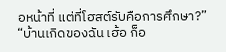อหน้าที่ แต่ที่โฮสต์รับคือการศึกษา?”
“บ้านเกิดของฉัน เฮ้อ ก็อ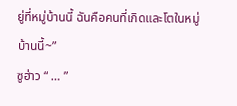ยู่ที่หมู่บ้านนี้ ฉันคือคนที่เกิดและโตในหมู่บ้านนี้~”
ซูฮ่าว “ … ”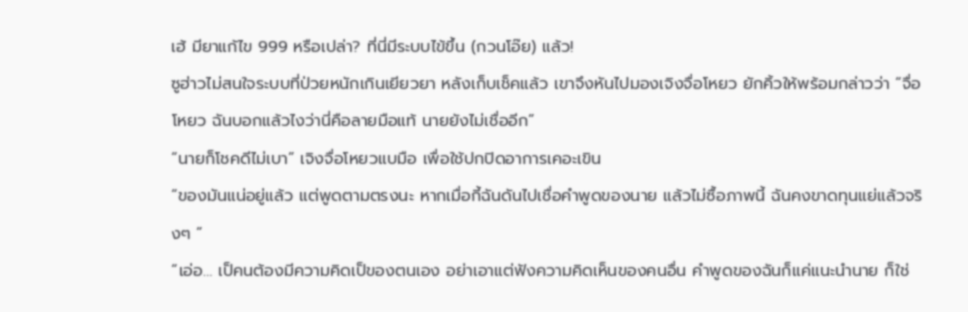เฮ้ มียาแก้ไข 999 หรือเปล่า? ที่นี่มีระบบไข้ขึ้น (กวนโอ๊ย) แล้ว!
ซูฮ่าวไม่สนใจระบบที่ป่วยหนักเกินเยียวยา หลังเก็บเช็คแล้ว เขาจึงหันไปมองเจิงจื่อโหยว ยักคิ้วให้พร้อมกล่าวว่า “จื่อโหยว ฉันบอกแล้วไงว่านี่คือลายมือแท้ นายยังไม่เชื่ออีก”
“นายก็โชคดีไม่เบา” เจิงจื่อโหยวแบมือ เพื่อใช้ปกปิดอาการเคอะเขิน
“ของมันแน่อยู่แล้ว แต่พูดตามตรงนะ หากเมื่อกี้ฉันดันไปเชื่อคำพูดของนาย แล้วไม่ซื้อภาพนี้ ฉันคงขาดทุนแย่แล้วจริงๆ ”
“เอ่อ… เป็คนต้องมีความคิดเป็ของตนเอง อย่าเอาแต่ฟังความคิดเห็นของคนอื่น คำพูดของฉันก็แค่แนะนำนาย ก็ใช่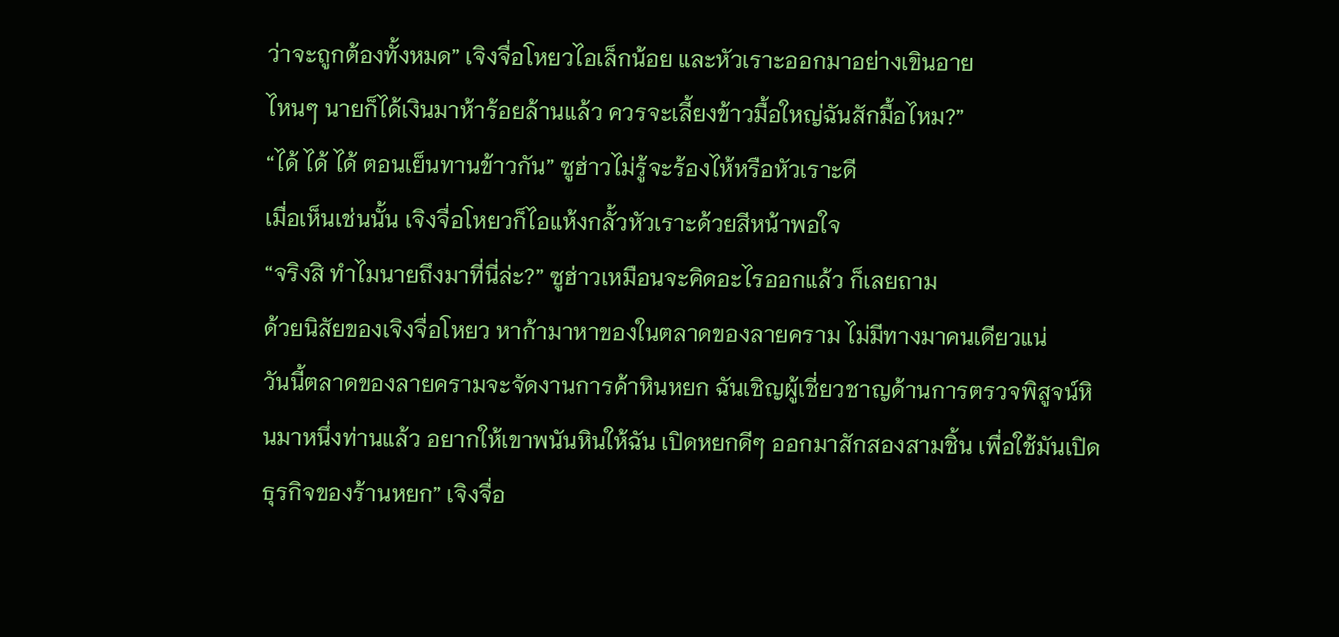ว่าจะถูกต้องทั้งหมด” เจิงจื่อโหยวไอเล็กน้อย และหัวเราะออกมาอย่างเขินอาย
ไหนๆ นายก็ได้เงินมาห้าร้อยล้านแล้ว ควรจะเลี้ยงข้าวมื้อใหญ่ฉันสักมื้อไหม?”
“ได้ ได้ ได้ ตอนเย็นทานข้าวกัน” ซูฮ่าวไม่รู้จะร้องไห้หรือหัวเราะดี
เมื่อเห็นเช่นนั้น เจิงจื่อโหยวก็ไอแห้งกลั้วหัวเราะด้วยสีหน้าพอใจ
“จริงสิ ทำไมนายถึงมาที่นี่ล่ะ?” ซูฮ่าวเหมือนจะคิดอะไรออกแล้ว ก็เลยถาม
ด้วยนิสัยของเจิงจื่อโหยว หาก้ามาหาของในตลาดของลายคราม ไม่มีทางมาคนเดียวแน่
วันนี้ตลาดของลายครามจะจัดงานการค้าหินหยก ฉันเชิญผู้เชี่ยวชาญด้านการตรวจพิสูจน์หินมาหนึ่งท่านแล้ว อยากให้เขาพนันหินให้ฉัน เปิดหยกดีๆ ออกมาสักสองสามชิ้น เพื่อใช้มันเปิดธุรกิจของร้านหยก” เจิงจื่อ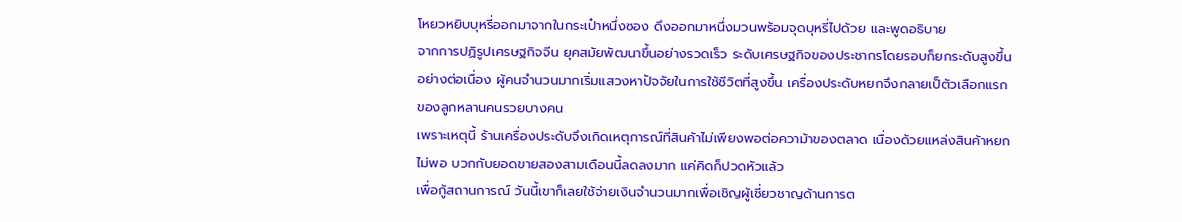โหยวหยิบบุหรี่ออกมาจากในกระเป๋าหนึ่งซอง ดึงออกมาหนึ่งมวนพร้อมจุดบุหรี่ไปด้วย และพูดอธิบาย
จากการปฏิรูปเศรษฐกิจจีน ยุคสมัยพัฒนาขึ้นอย่างรวดเร็ว ระดับเศรษฐกิจของประชากรโดยรอบก็ยกระดับสูงขึ้นอย่างต่อเนื่อง ผู้คนจำนวนมากเริ่มแสวงหาปัจจัยในการใช้ชีวิตที่สูงขึ้น เครื่องประดับหยกจึงกลายเป็ตัวเลือกแรกของลูกหลานคนรวยบางคน
เพราะเหตุนี้ ร้านเครื่องประดับจึงเกิดเหตุการณ์ที่สินค้าไม่เพียงพอต่อความ้าของตลาด เนื่องด้วยแหล่งสินค้าหยกไม่พอ บวกกับยอดขายสองสามเดือนนี้ลดลงมาก แค่คิดก็ปวดหัวแล้ว
เพื่อกู้สถานการณ์ วันนี้เขาก็เลยใช้จ่ายเงินจำนวนมากเพื่อเชิญผู้เชี่ยวชาญด้านการต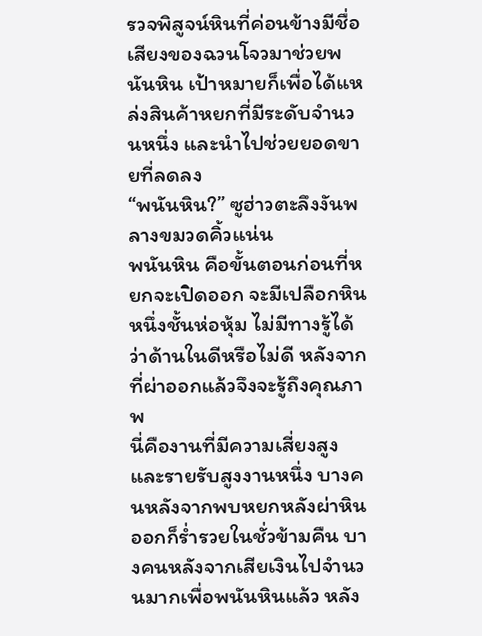รวจพิสูจน์หินที่ค่อนข้างมีชื่อเสียงของฉวนโจวมาช่วยพนันหิน เป้าหมายก็เพื่อได้แหล่งสินค้าหยกที่มีระดับจำนวนหนึ่ง และนำไปช่วยยอดขายที่ลดลง
“พนันหิน?” ซูฮ่าวตะลึงงันพลางขมวดคิ้วแน่น
พนันหิน คือขั้นตอนก่อนที่หยกจะเปิดออก จะมีเปลือกหินหนึ่งชั้นห่อหุ้ม ไม่มีทางรู้ได้ว่าด้านในดีหรือไม่ดี หลังจากที่ผ่าออกแล้วจึงจะรู้ถึงคุณภาพ
นี่คืองานที่มีความเสี่ยงสูงและรายรับสูงงานหนึ่ง บางคนหลังจากพบหยกหลังผ่าหินออกก็ร่ำรวยในชั่วข้ามคืน บางคนหลังจากเสียเงินไปจำนวนมากเพื่อพนันหินแล้ว หลัง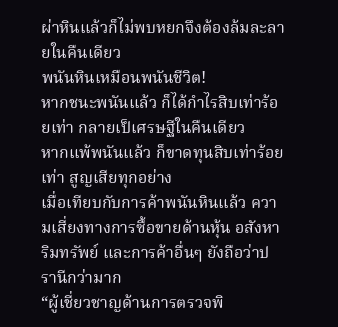ผ่าหินแล้วก็ไม่พบหยกจึงต้องล้มละลายในคืนเดียว
พนันหินเหมือนพนันชีวิต!
หากชนะพนันแล้ว ก็ได้กำไรสิบเท่าร้อยเท่า กลายเป็เศรษฐีในคืนเดียว
หากแพ้พนันแล้ว ก็ขาดทุนสิบเท่าร้อยเท่า สูญเสียทุกอย่าง
เมื่อเทียบกับการค้าพนันหินแล้ว ความเสี่ยงทางการซื้อขายด้านหุ้น อสังหาริมทรัพย์ และการค้าอื่นๆ ยังถือว่าปรานีกว่ามาก
“ผู้เชี่ยวชาญด้านการตรวจพิ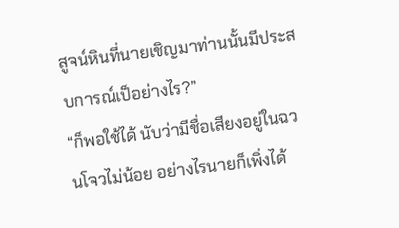สูจน์หินที่นายเชิญมาท่านนั้นมีประสบการณ์เป็อย่างไร?”
“ก็พอใช้ได้ นับว่ามีชื่อเสียงอยู่ในฉวนโจวไม่น้อย อย่างไรนายก็เพิ่งได้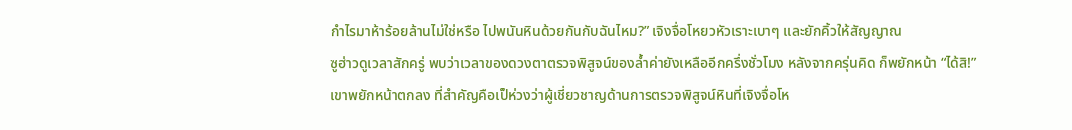กำไรมาห้าร้อยล้านไม่ใช่หรือ ไปพนันหินด้วยกันกับฉันไหม?” เจิงจื่อโหยวหัวเราะเบาๆ และยักคิ้วให้สัญญาณ
ซูฮ่าวดูเวลาสักครู่ พบว่าเวลาของดวงตาตรวจพิสูจน์ของล้ำค่ายังเหลืออีกครึ่งชั่วโมง หลังจากครุ่นคิด ก็พยักหน้า “ได้สิ!”
เขาพยักหน้าตกลง ที่สำคัญคือเป็ห่วงว่าผู้เชี่ยวชาญด้านการตรวจพิสูจน์หินที่เจิงจื่อโห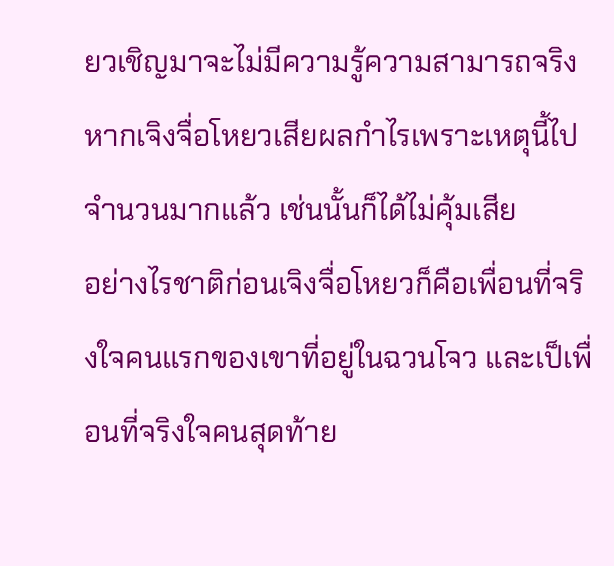ยวเชิญมาจะไม่มีความรู้ความสามารถจริง หากเจิงจื่อโหยวเสียผลกำไรเพราะเหตุนี้ไปจำนวนมากแล้ว เช่นนั้นก็ได้ไม่คุ้มเสีย
อย่างไรชาติก่อนเจิงจื่อโหยวก็คือเพื่อนที่จริงใจคนแรกของเขาที่อยู่ในฉวนโจว และเป็เพื่อนที่จริงใจคนสุดท้าย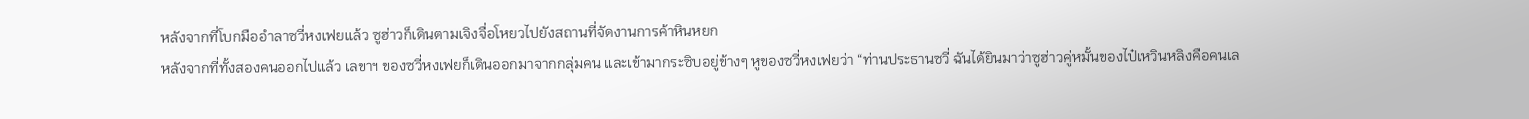หลังจากที่โบกมืออำลาซวี่หงเฟยแล้ว ซูฮ่าวก็เดินตามเจิงจื่อโหยวไปยังสถานที่จัดงานการค้าหินหยก
หลังจากที่ทั้งสองคนออกไปแล้ว เลขาฯ ของซวี่หงเฟยก็เดินออกมาจากกลุ่มคน และเข้ามากระซิบอยู่ข้างๆ หูของซวี่หงเฟยว่า “ท่านประธานซวี่ ฉันได้ยินมาว่าซูฮ่าวคู่หมั้นของไป๋เหวินหลิงคือคนเล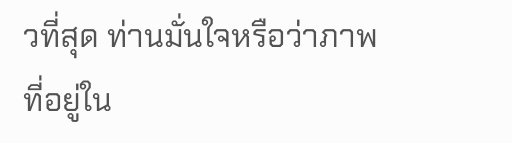วที่สุด ท่านมั่นใจหรือว่าภาพที่อยู่ใน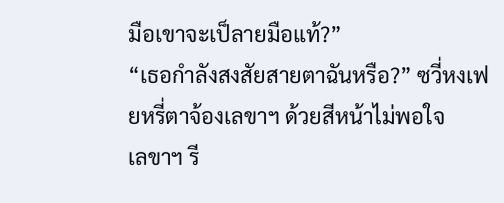มือเขาจะเป็ลายมือแท้?”
“เธอกำลังสงสัยสายตาฉันหรือ?” ซวี่หงเฟยหรี่ตาจ้องเลขาฯ ด้วยสีหน้าไม่พอใจ
เลขาฯ รี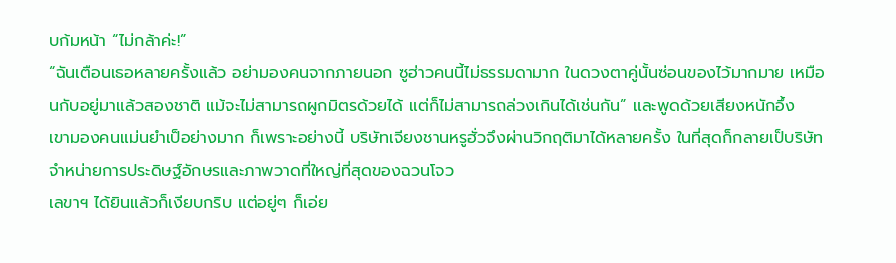บก้มหน้า “ไม่กล้าค่ะ!”
“ฉันเตือนเธอหลายครั้งแล้ว อย่ามองคนจากภายนอก ซูฮ่าวคนนี้ไม่ธรรมดามาก ในดวงตาคู่นั้นซ่อนของไว้มากมาย เหมือนกับอยู่มาแล้วสองชาติ แม้จะไม่สามารถผูกมิตรด้วยได้ แต่ก็ไม่สามารถล่วงเกินได้เช่นกัน” และพูดด้วยเสียงหนักอึ้ง
เขามองคนแม่นยำเป็อย่างมาก ก็เพราะอย่างนี้ บริษัทเจียงชานหรูฮั่วจึงผ่านวิกฤติมาได้หลายครั้ง ในที่สุดก็กลายเป็บริษัทจำหน่ายการประดิษฐ์อักษรและภาพวาดที่ใหญ่ที่สุดของฉวนโจว
เลขาฯ ได้ยินแล้วก็เงียบกริบ แต่อยู่ๆ ก็เอ่ย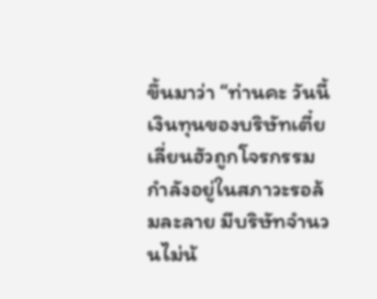ขึ้นมาว่า “ท่านคะ วันนี้เงินทุนของบริษัทเตี๋ยเลี่ยนฮัวถูกโจรกรรม กำลังอยู่ในสภาวะรอล้มละลาย มีบริษัทจำนวนไม่น้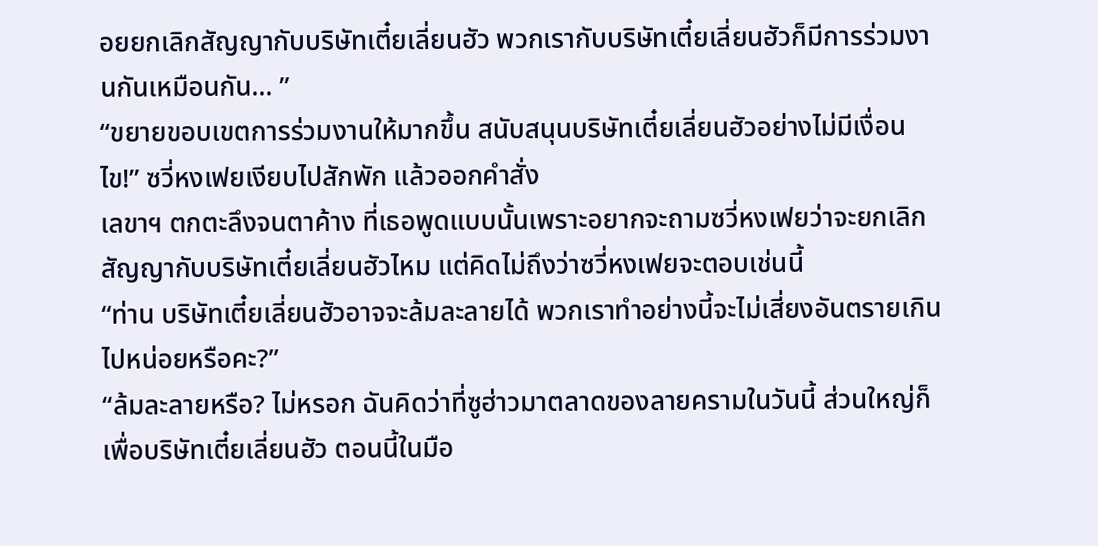อยยกเลิกสัญญากับบริษัทเตี๋ยเลี่ยนฮัว พวกเรากับบริษัทเตี๋ยเลี่ยนฮัวก็มีการร่วมงานกันเหมือนกัน… ”
“ขยายขอบเขตการร่วมงานให้มากขึ้น สนับสนุนบริษัทเตี๋ยเลี่ยนฮัวอย่างไม่มีเงื่อนไข!” ซวี่หงเฟยเงียบไปสักพัก แล้วออกคำสั่ง
เลขาฯ ตกตะลึงจนตาค้าง ที่เธอพูดแบบนั้นเพราะอยากจะถามซวี่หงเฟยว่าจะยกเลิกสัญญากับบริษัทเตี๋ยเลี่ยนฮัวไหม แต่คิดไม่ถึงว่าซวี่หงเฟยจะตอบเช่นนี้
“ท่าน บริษัทเตี๋ยเลี่ยนฮัวอาจจะล้มละลายได้ พวกเราทำอย่างนี้จะไม่เสี่ยงอันตรายเกินไปหน่อยหรือคะ?”
“ล้มละลายหรือ? ไม่หรอก ฉันคิดว่าที่ซูฮ่าวมาตลาดของลายครามในวันนี้ ส่วนใหญ่ก็เพื่อบริษัทเตี๋ยเลี่ยนฮัว ตอนนี้ในมือ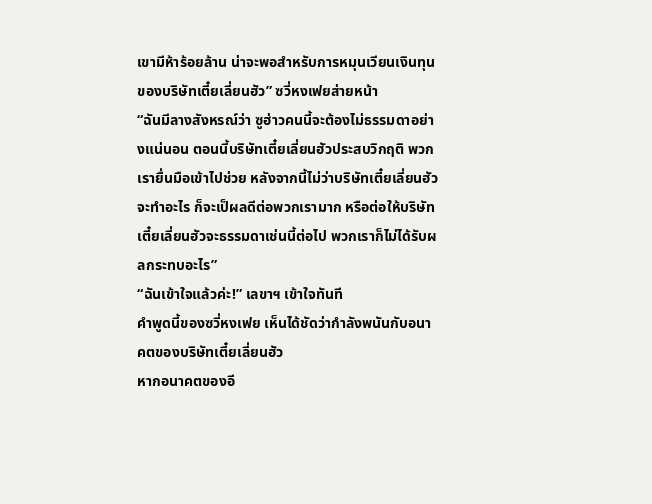เขามีห้าร้อยล้าน น่าจะพอสำหรับการหมุนเวียนเงินทุนของบริษัทเตี๋ยเลี่ยนฮัว” ซวี่หงเฟยส่ายหน้า
“ฉันมีลางสังหรณ์ว่า ซูฮ่าวคนนี้จะต้องไม่ธรรมดาอย่างแน่นอน ตอนนี้บริษัทเตี๋ยเลี่ยนฮัวประสบวิกฤติ พวกเรายื่นมือเข้าไปช่วย หลังจากนี้ไม่ว่าบริษัทเตี๋ยเลี่ยนฮัวจะทำอะไร ก็จะเป็ผลดีต่อพวกเรามาก หรือต่อให้บริษัทเตี๋ยเลี่ยนฮัวจะธรรมดาเช่นนี้ต่อไป พวกเราก็ไม่ได้รับผลกระทบอะไร”
“ฉันเข้าใจแล้วค่ะ!” เลขาฯ เข้าใจทันที
คำพูดนี้ของซวี่หงเฟย เห็นได้ชัดว่ากำลังพนันกับอนาคตของบริษัทเตี๋ยเลี่ยนฮัว
หากอนาคตของอี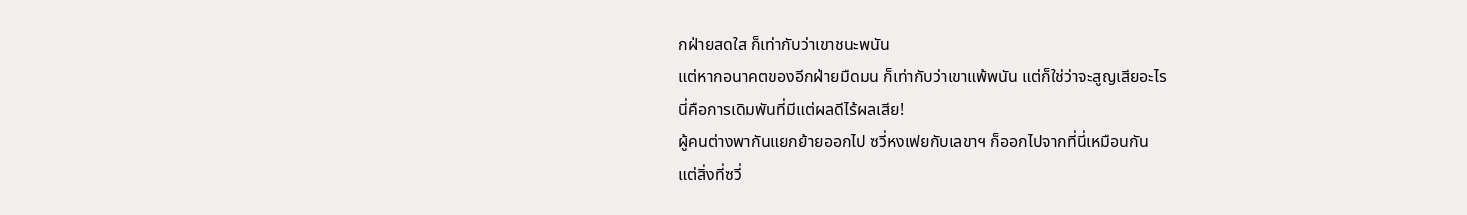กฝ่ายสดใส ก็เท่ากับว่าเขาชนะพนัน
แต่หากอนาคตของอีกฝ่ายมืดมน ก็เท่ากับว่าเขาแพ้พนัน แต่ก็ใช่ว่าจะสูญเสียอะไร
นี่คือการเดิมพันที่มีแต่ผลดีไร้ผลเสีย!
ผู้คนต่างพากันแยกย้ายออกไป ซวี่หงเฟยกับเลขาฯ ก็ออกไปจากที่นี่เหมือนกัน
แต่สิ่งที่ซวี่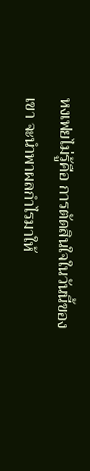หงเฟยไม่รู้คือ การตัดสินใจในวันนี้ของเขา จะนำพาผลกำไรมาให้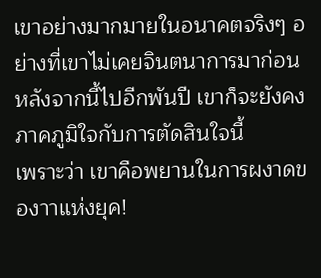เขาอย่างมากมายในอนาคตจริงๆ อย่างที่เขาไม่เคยจินตนาการมาก่อน
หลังจากนี้ไปอีกพันปี เขาก็จะยังคงภาคภูมิใจกับการตัดสินใจนี้
เพราะว่า เขาคือพยานในการผงาดของาาแห่งยุค!